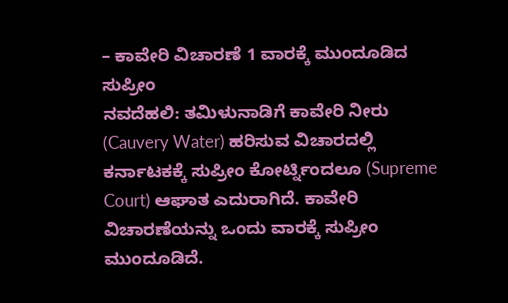– ಕಾವೇರಿ ವಿಚಾರಣೆ 1 ವಾರಕ್ಕೆ ಮುಂದೂಡಿದ ಸುಪ್ರೀಂ
ನವದೆಹಲಿ: ತಮಿಳುನಾಡಿಗೆ ಕಾವೇರಿ ನೀರು (Cauvery Water) ಹರಿಸುವ ವಿಚಾರದಲ್ಲಿ ಕರ್ನಾಟಕಕ್ಕೆ ಸುಪ್ರೀಂ ಕೋರ್ಟ್ನಿಂದಲೂ (Supreme Court) ಆಘಾತ ಎದುರಾಗಿದೆ. ಕಾವೇರಿ ವಿಚಾರಣೆಯನ್ನು ಒಂದು ವಾರಕ್ಕೆ ಸುಪ್ರೀಂ ಮುಂದೂಡಿದೆ.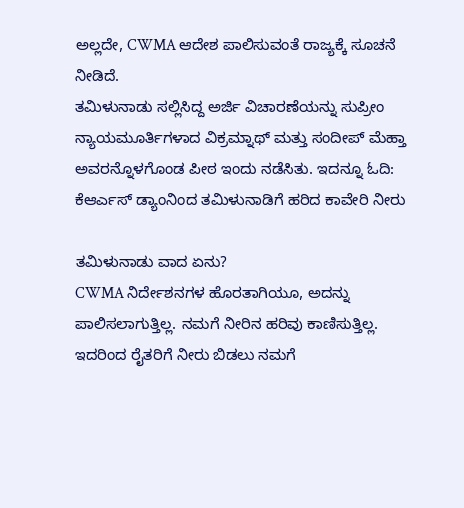ಅಲ್ಲದೇ, CWMA ಆದೇಶ ಪಾಲಿಸುವಂತೆ ರಾಜ್ಯಕ್ಕೆ ಸೂಚನೆ ನೀಡಿದೆ.
ತಮಿಳುನಾಡು ಸಲ್ಲಿಸಿದ್ದ ಅರ್ಜಿ ವಿಚಾರಣೆಯನ್ನು ಸುಪ್ರೀಂ ನ್ಯಾಯಮೂರ್ತಿಗಳಾದ ವಿಕ್ರಮ್ನಾಥ್ ಮತ್ತು ಸಂದೀಪ್ ಮೆಹ್ತಾ ಅವರನ್ನೊಳಗೊಂಡ ಪೀಠ ಇಂದು ನಡೆಸಿತು. ಇದನ್ನೂ ಓದಿ: ಕೆಆರ್ಎಸ್ ಡ್ಯಾಂನಿಂದ ತಮಿಳುನಾಡಿಗೆ ಹರಿದ ಕಾವೇರಿ ನೀರು

ತಮಿಳುನಾಡು ವಾದ ಏನು?
CWMA ನಿರ್ದೇಶನಗಳ ಹೊರತಾಗಿಯೂ, ಅದನ್ನು ಪಾಲಿಸಲಾಗುತ್ತಿಲ್ಲ. ನಮಗೆ ನೀರಿನ ಹರಿವು ಕಾಣಿಸುತ್ತಿಲ್ಲ. ಇದರಿಂದ ರೈತರಿಗೆ ನೀರು ಬಿಡಲು ನಮಗೆ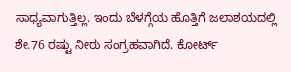ಸಾಧ್ಯವಾಗುತ್ತಿಲ್ಲ. ಇಂದು ಬೆಳಗ್ಗೆಯ ಹೊತ್ತಿಗೆ ಜಲಾಶಯದಲ್ಲಿ ಶೇ.76 ರಷ್ಟು ನೀರು ಸಂಗ್ರಹವಾಗಿದೆ. ಕೋರ್ಟ್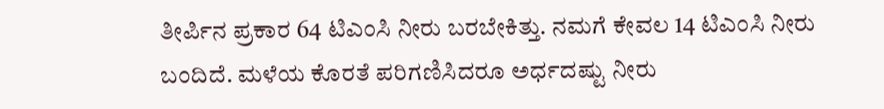ತೀರ್ಪಿನ ಪ್ರಕಾರ 64 ಟಿಎಂಸಿ ನೀರು ಬರಬೇಕಿತ್ತು. ನಮಗೆ ಕೇವಲ 14 ಟಿಎಂಸಿ ನೀರು ಬಂದಿದೆ. ಮಳೆಯ ಕೊರತೆ ಪರಿಗಣಿಸಿದರೂ ಅರ್ಧದಷ್ಟು ನೀರು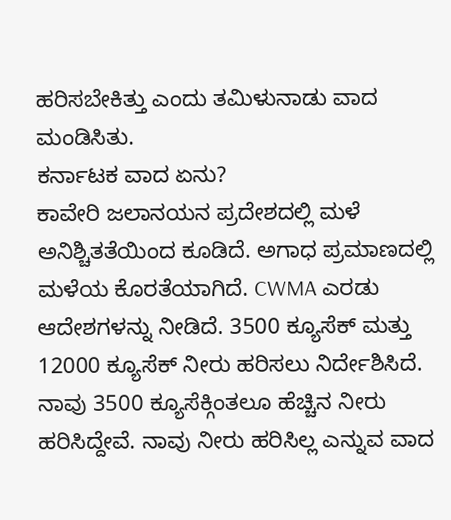ಹರಿಸಬೇಕಿತ್ತು ಎಂದು ತಮಿಳುನಾಡು ವಾದ ಮಂಡಿಸಿತು.
ಕರ್ನಾಟಕ ವಾದ ಏನು?
ಕಾವೇರಿ ಜಲಾನಯನ ಪ್ರದೇಶದಲ್ಲಿ ಮಳೆ ಅನಿಶ್ಚಿತತೆಯಿಂದ ಕೂಡಿದೆ. ಅಗಾಧ ಪ್ರಮಾಣದಲ್ಲಿ ಮಳೆಯ ಕೊರತೆಯಾಗಿದೆ. CWMA ಎರಡು ಆದೇಶಗಳನ್ನು ನೀಡಿದೆ. 3500 ಕ್ಯೂಸೆಕ್ ಮತ್ತು 12000 ಕ್ಯೂಸೆಕ್ ನೀರು ಹರಿಸಲು ನಿರ್ದೇಶಿಸಿದೆ. ನಾವು 3500 ಕ್ಯೂಸೆಕ್ಗಿಂತಲೂ ಹೆಚ್ಚಿನ ನೀರು ಹರಿಸಿದ್ದೇವೆ. ನಾವು ನೀರು ಹರಿಸಿಲ್ಲ ಎನ್ನುವ ವಾದ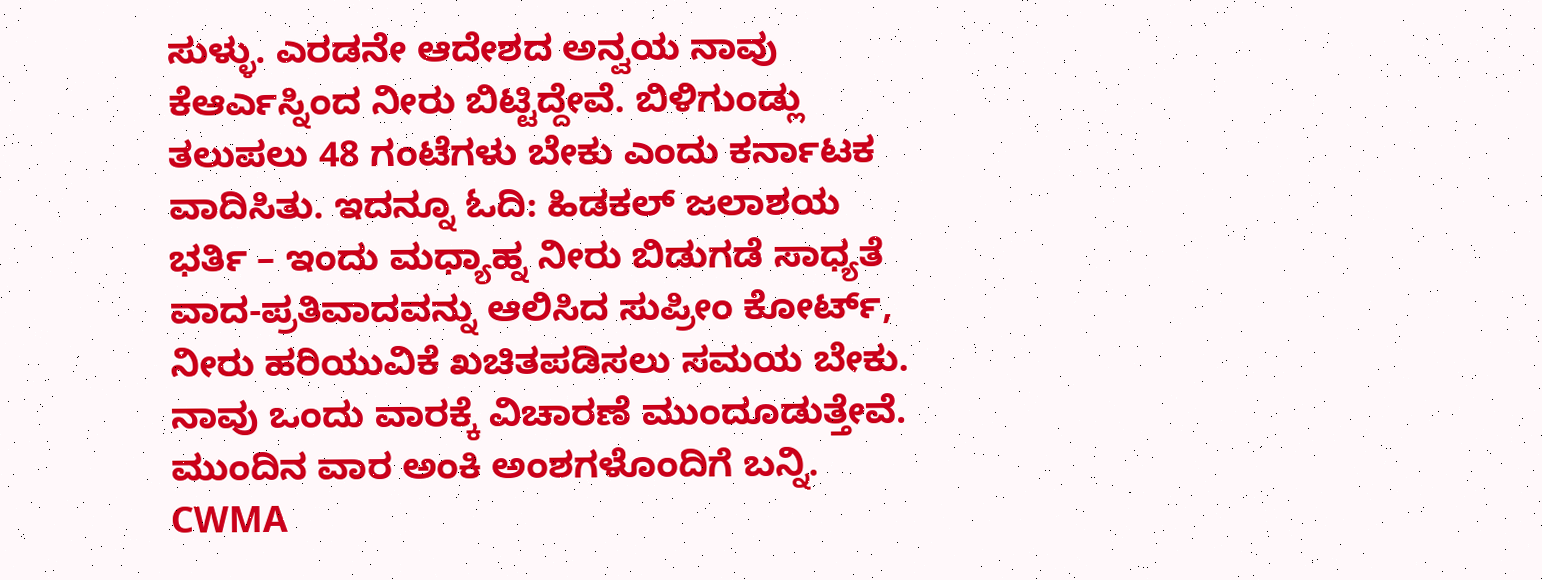ಸುಳ್ಳು. ಎರಡನೇ ಆದೇಶದ ಅನ್ವಯ ನಾವು ಕೆಆರ್ಎಸ್ನಿಂದ ನೀರು ಬಿಟ್ಟಿದ್ದೇವೆ. ಬಿಳಿಗುಂಡ್ಲು ತಲುಪಲು 48 ಗಂಟೆಗಳು ಬೇಕು ಎಂದು ಕರ್ನಾಟಕ ವಾದಿಸಿತು. ಇದನ್ನೂ ಓದಿ: ಹಿಡಕಲ್ ಜಲಾಶಯ ಭರ್ತಿ – ಇಂದು ಮಧ್ಯಾಹ್ನ ನೀರು ಬಿಡುಗಡೆ ಸಾಧ್ಯತೆ
ವಾದ-ಪ್ರತಿವಾದವನ್ನು ಆಲಿಸಿದ ಸುಪ್ರೀಂ ಕೋರ್ಟ್, ನೀರು ಹರಿಯುವಿಕೆ ಖಚಿತಪಡಿಸಲು ಸಮಯ ಬೇಕು. ನಾವು ಒಂದು ವಾರಕ್ಕೆ ವಿಚಾರಣೆ ಮುಂದೂಡುತ್ತೇವೆ. ಮುಂದಿನ ವಾರ ಅಂಕಿ ಅಂಶಗಳೊಂದಿಗೆ ಬನ್ನಿ. CWMA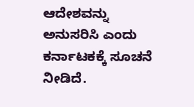ಆದೇಶವನ್ನು ಅನುಸರಿಸಿ ಎಂದು ಕರ್ನಾಟಕಕ್ಕೆ ಸೂಚನೆ ನೀಡಿದೆ.